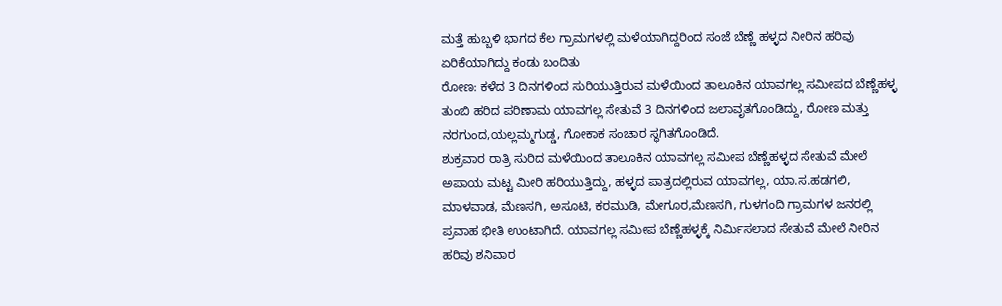ಮತ್ತೆ ಹುಬ್ಬಳಿ ಭಾಗದ ಕೆಲ ಗ್ರಾಮಗಳಲ್ಲಿ ಮಳೆಯಾಗಿದ್ದರಿಂದ ಸಂಜೆ ಬೆಣ್ಣೆ ಹಳ್ಳದ ನೀರಿನ ಹರಿವು ಏರಿಕೆಯಾಗಿದ್ದು ಕಂಡು ಬಂದಿತು
ರೋಣ: ಕಳೆದ 3 ದಿನಗಳಿಂದ ಸುರಿಯುತ್ತಿರುವ ಮಳೆಯಿಂದ ತಾಲೂಕಿನ ಯಾವಗಲ್ಲ ಸಮೀಪದ ಬೆಣ್ಣೆಹಳ್ಳ ತುಂಬಿ ಹರಿದ ಪರಿಣಾಮ ಯಾವಗಲ್ಲ ಸೇತುವೆ 3 ದಿನಗಳಿಂದ ಜಲಾವೃತಗೊಂಡಿದ್ದು, ರೋಣ ಮತ್ತು ನರಗುಂದ,ಯಲ್ಲಮ್ಮಗುಡ್ಡ, ಗೋಕಾಕ ಸಂಚಾರ ಸ್ಥಗಿತಗೊಂಡಿದೆ.
ಶುಕ್ರವಾರ ರಾತ್ರಿ ಸುರಿದ ಮಳೆಯಿಂದ ತಾಲೂಕಿನ ಯಾವಗಲ್ಲ ಸಮೀಪ ಬೆಣ್ಣೆಹಳ್ಳದ ಸೇತುವೆ ಮೇಲೆ ಅಪಾಯ ಮಟ್ಟ ಮೀರಿ ಹರಿಯುತ್ತಿದ್ದು, ಹಳ್ಳದ ಪಾತ್ರದಲ್ಲಿರುವ ಯಾವಗಲ್ಲ, ಯಾ.ಸ.ಹಡಗಲಿ, ಮಾಳವಾಡ, ಮೆಣಸಗಿ, ಅಸೂಟಿ, ಕರಮುಡಿ, ಮೇಗೂರ,ಮೆಣಸಗಿ, ಗುಳಗಂದಿ ಗ್ರಾಮಗಳ ಜನರಲ್ಲಿ ಪ್ರವಾಹ ಭೀತಿ ಉಂಟಾಗಿದೆ. ಯಾವಗಲ್ಲ ಸಮೀಪ ಬೆಣ್ಣೆಹಳ್ಳಕ್ಕೆ ನಿರ್ಮಿಸಲಾದ ಸೇತುವೆ ಮೇಲೆ ನೀರಿನ ಹರಿವು ಶನಿವಾರ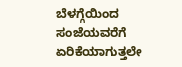ಬೆಳಗ್ಗೆಯಿಂದ ಸಂಜೆಯವರೆಗೆ ಏರಿಕೆಯಾಗುತ್ತಲೇ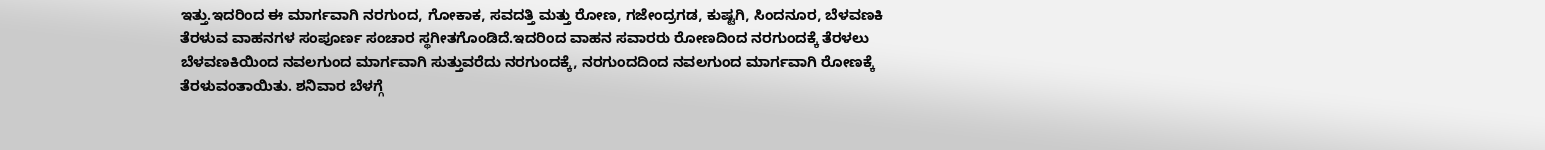ಇತ್ತು.ಇದರಿಂದ ಈ ಮಾರ್ಗವಾಗಿ ನರಗುಂದ, ಗೋಕಾಕ, ಸವದತ್ತಿ ಮತ್ತು ರೋಣ, ಗಜೇಂದ್ರಗಡ, ಕುಷ್ಟಗಿ, ಸಿಂದನೂರ, ಬೆಳವಣಕಿ ತೆರಳುವ ವಾಹನಗಳ ಸಂಪೂರ್ಣ ಸಂಚಾರ ಸ್ಥಗೀತಗೊಂಡಿದೆ.ಇದರಿಂದ ವಾಹನ ಸವಾರರು ರೋಣದಿಂದ ನರಗುಂದಕ್ಕೆ ತೆರಳಲು ಬೆಳವಣಕಿಯಿಂದ ನವಲಗುಂದ ಮಾರ್ಗವಾಗಿ ಸುತ್ತುವರೆದು ನರಗುಂದಕ್ಕೆ, ನರಗುಂದದಿಂದ ನವಲಗುಂದ ಮಾರ್ಗವಾಗಿ ರೋಣಕ್ಕೆ ತೆರಳುವಂತಾಯಿತು. ಶನಿವಾರ ಬೆಳಗ್ಗೆ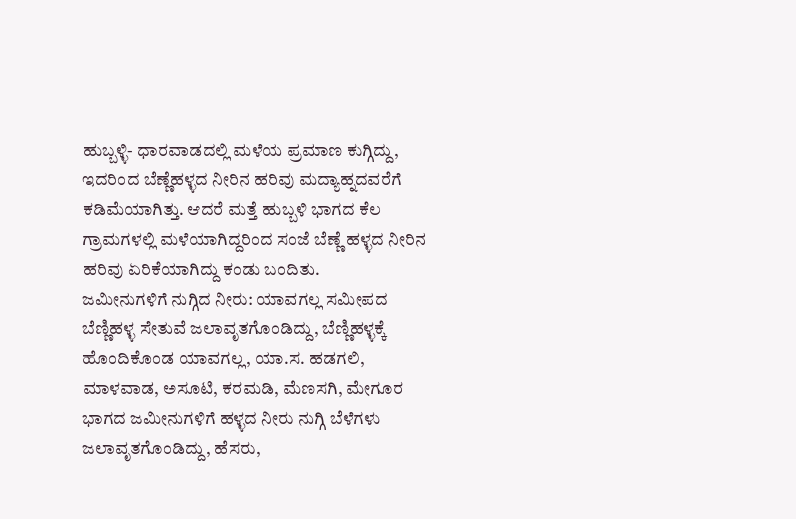ಹುಬ್ಬಳ್ಳಿ- ಧಾರವಾಡದಲ್ಲಿ ಮಳೆಯ ಪ್ರಮಾಣ ಕುಗ್ಗಿದ್ದು, ಇದರಿಂದ ಬೆಣ್ಣೆಹಳ್ಳದ ನೀರಿನ ಹರಿವು ಮದ್ಯಾಹ್ನದವರೆಗೆ ಕಡಿಮೆಯಾಗಿತ್ತು. ಆದರೆ ಮತ್ತೆ ಹುಬ್ಬಳಿ ಭಾಗದ ಕೆಲ ಗ್ರಾಮಗಳಲ್ಲಿ ಮಳೆಯಾಗಿದ್ದರಿಂದ ಸಂಜೆ ಬೆಣ್ಣೆ ಹಳ್ಳದ ನೀರಿನ ಹರಿವು ಏರಿಕೆಯಾಗಿದ್ದು ಕಂಡು ಬಂದಿತು.
ಜಮೀನುಗಳಿಗೆ ನುಗ್ಗಿದ ನೀರು: ಯಾವಗಲ್ಲ ಸಮೀಪದ ಬೆಣ್ಣಿಹಳ್ಳ ಸೇತುವೆ ಜಲಾವೃತಗೊಂಡಿದ್ದು, ಬೆಣ್ಣಿಹಳ್ಳಕ್ಕೆ ಹೊಂದಿಕೊಂಡ ಯಾವಗಲ್ಲ, ಯಾ.ಸ. ಹಡಗಲಿ, ಮಾಳವಾಡ, ಅಸೂಟಿ, ಕರಮಡಿ, ಮೆಣಸಗಿ, ಮೇಗೂರ ಭಾಗದ ಜಮೀನುಗಳಿಗೆ ಹಳ್ಳದ ನೀರು ನುಗ್ಗಿ ಬೆಳೆಗಳು ಜಲಾವೃತಗೊಂಡಿದ್ದು, ಹೆಸರು,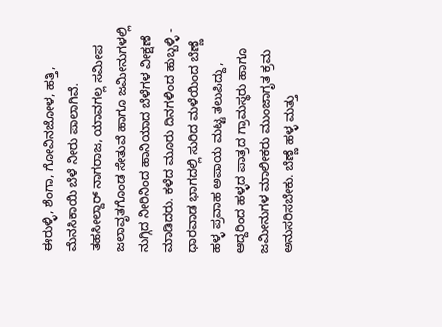ಈರುಳ್ಳಿ, ಶೆಂಗಾ, ಗೋವಿನಜೋಳ, ಹತ್ತಿ, ಮೆನಸಿಕಾಯಿ ಬೆಳೆ ನೀರು ಪಾಲಾಗಿವೆ.
ತಹಸೀಲ್ದಾರ್ ನಾಗರಾಜ, ಯಾವಗಲ್ಲ ಸಮೀಪ ಜಲಾವೃತಗೊಂಡ ಸೇತುವೆ ಹಾಗೂ ಜಮೀನುಗಳಲ್ಲಿ ನುಗ್ಗಿದ ನೀರಿನಿಂದ ಹಾನಿಯಾದ ಬೆಳೆಗಳ ವೀಕ್ಷಣೆ ಮಾಡಿದರು. ಕಳೆದ ಮೂರು ದಿನಗಳಿಂದ ಹುಬ್ಬಳ್ಳಿ - ಧಾರವಾಡ ಭಾಗದಲ್ಲಿ ಸುರಿದ ಮಳೆಯಿಂದ ಬೆಣ್ಣೆ ಹಳ್ಳ ಪ್ರವಾಹ ಅಪಾಯ ಮಟ್ಟ ತಲುಪಿದ್ದು, ಆದ್ದರಿಂದ ಹಳ್ಳದ ಪಾತ್ರದ ಗ್ರಾಮಸ್ಥರು ಹಾಗೂ ಜಮೀನುಗಳ ಮಾಲೀಕರು ಮುಂಜಾಗೃತ ಕ್ರಮ ಅನುಸರಿಸಬೇಕು. ಬೆಣ್ಣೆ ಹಳ್ಳ ಮತ್ತು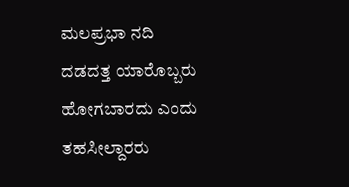ಮಲಪ್ರಭಾ ನದಿ ದಡದತ್ತ ಯಾರೊಬ್ಬರು ಹೋಗಬಾರದು ಎಂದು ತಹಸೀಲ್ದಾರರು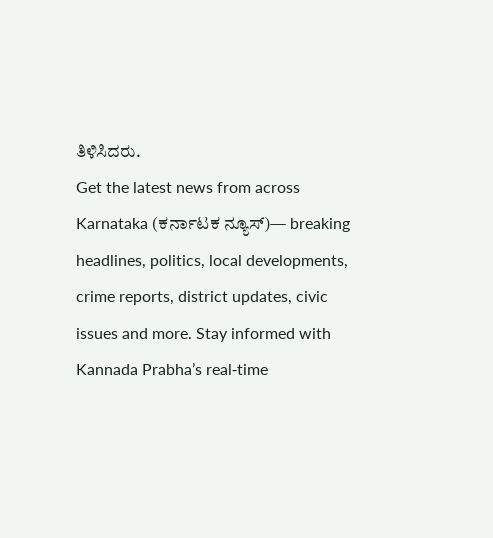ತಿಳಿಸಿದರು.
Get the latest news from across Karnataka (ಕರ್ನಾಟಕ ನ್ಯೂಸ್)— breaking headlines, politics, local developments, crime reports, district updates, civic issues and more. Stay informed with Kannada Prabha’s real‑time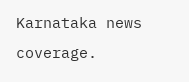Karnataka news coverage.